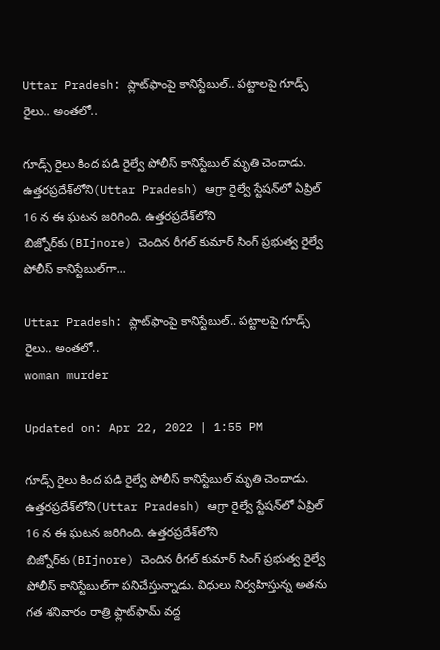Uttar Pradesh: ప్లాట్‌ఫాంపై కానిస్టేబుల్‌.. పట్టాలపై గూడ్స్‌ రైలు.. అంతలో..

గూడ్స్‌ రైలు కింద పడి రైల్వే పోలీస్‌ కానిస్టేబుల్‌ మృతి చెందాడు. ఉత్తరప్రదేశ్‌లోని(Uttar Pradesh) ఆగ్రా రైల్వే స్టేషన్‌లో ఏప్రిల్‌ 16 న ఈ ఘటన జరిగింది. ఉత్తరప్రదేశ్‌లోని బిజ్నోర్‌కు(BIjnore) చెందిన రీగల్ కుమార్ సింగ్ ప్రభుత్వ రైల్వే పోలీస్‌ కానిస్టేబుల్‌గా...

Uttar Pradesh: ప్లాట్‌ఫాంపై కానిస్టేబుల్‌.. పట్టాలపై గూడ్స్‌ రైలు.. అంతలో..
woman murder

Updated on: Apr 22, 2022 | 1:55 PM

గూడ్స్‌ రైలు కింద పడి రైల్వే పోలీస్‌ కానిస్టేబుల్‌ మృతి చెందాడు. ఉత్తరప్రదేశ్‌లోని(Uttar Pradesh) ఆగ్రా రైల్వే స్టేషన్‌లో ఏప్రిల్‌ 16 న ఈ ఘటన జరిగింది. ఉత్తరప్రదేశ్‌లోని బిజ్నోర్‌కు(BIjnore) చెందిన రీగల్ కుమార్ సింగ్ ప్రభుత్వ రైల్వే పోలీస్‌ కానిస్టేబుల్‌గా పనిచేస్తున్నాడు. విధులు నిర్వహిస్తున్న అతను గత శనివారం రాత్రి ఫ్లాట్‌ఫామ్‌ వద్ద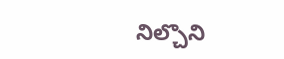నిల్చొని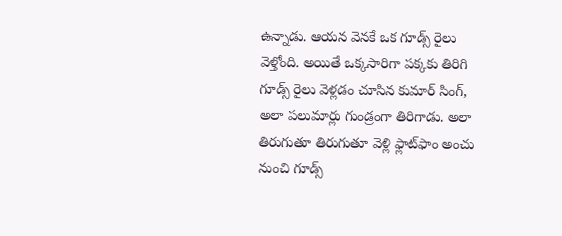ఉన్నాడు. ఆయన వెనకే ఒక గూడ్స్‌ రైలు వెళ్తోంది. అయితే ఒక్కసారిగా పక్కకు తిరిగి గూడ్స్‌ రైలు వెళ్లడం చూసిన కుమార్‌ సింగ్‌, అలా పలుమార్లు గుండ్రంగా తిరిగాడు. అలా తిరుగుతూ తిరుగుతూ వెళ్లి ఫ్లాట్‌ఫాం అంచు నుంచి గూడ్స్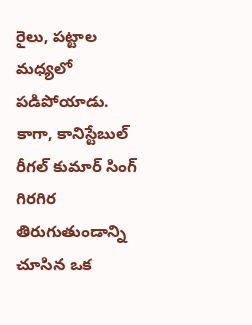రైలు, పట్టాల మధ్యలో పడిపోయాడు. కాగా, కానిస్టేబుల్‌ రీగల్‌ కుమార్‌ సింగ్‌ గిరగిర తిరుగుతుండాన్ని చూసిన ఒక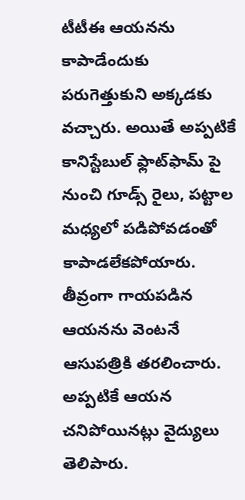టీటీఈ ఆయనను కాపాడేందుకు పరుగెత్తుకుని అక్కడకు వచ్చారు. అయితే అప్పటికే కానిస్టేబుల్ ఫ్లాట్‌ఫామ్‌ పై నుంచి గూడ్స్‌ రైలు, పట్టాల మధ్యలో పడిపోవడంతో కాపాడలేకపోయారు. తీవ్రంగా గాయపడిన ఆయనను వెంటనే ఆసుపత్రికి తరలించారు. అప్పటికే ఆయన చనిపోయినట్లు వైద్యులు తెలిపారు.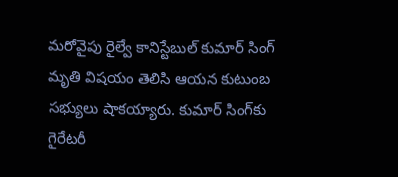మరోవైపు రైల్వే కానిస్టేబుల్‌ కుమార్‌ సింగ్‌ మృతి విషయం తెలిసి ఆయన కుటుంబ సభ్యులు షాకయ్యారు. కుమార్‌ సింగ్‌కు గైరేటరీ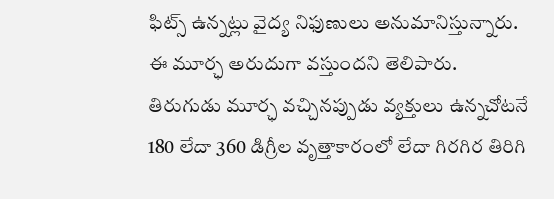ఫిట్స్‌ ఉన్నట్లు వైద్య నిఫుణులు అనుమానిస్తున్నారు. ఈ మూర్ఛ అరుదుగా వస్తుందని తెలిపారు. తిరుగుడు మూర్ఛ వచ్చినప్పుడు వ్యక్తులు ఉన్నచోటనే 180 లేదా 360 డిగ్రీల వృత్తాకారంలో లేదా గిరగిర తిరిగి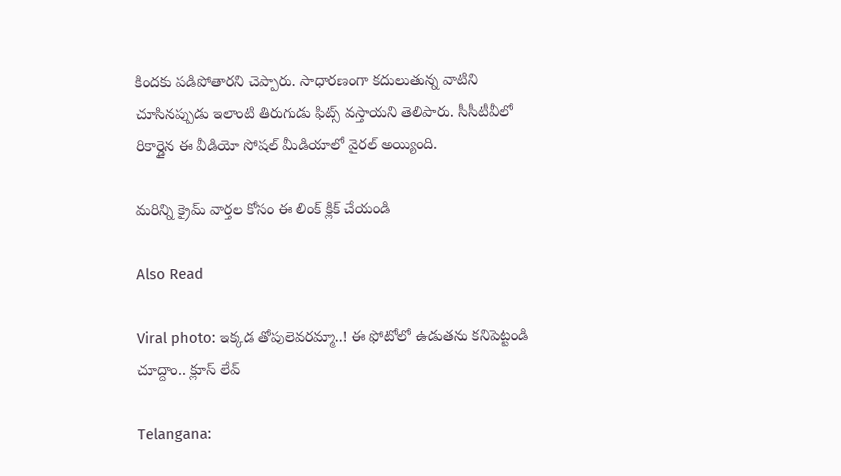కిందకు పడిపోతారని చెప్పారు. సాధారణంగా కదులుతున్న వాటిని చూసినప్పుడు ఇలాంటి తిరుగుడు ఫిట్స్‌ వస్తాయని తెలిపారు. సీసీటీవీలో రికార్డైన ఈ వీడియో సోషల్‌ మీడియాలో వైరల్‌ అయ్యింది.

మరిన్ని క్రైమ్ వార్తల కోసం ఈ లింక్ క్లిక్ చేయండి

Also Read

Viral photo: ఇక్కడ తోపులెవరమ్మా..! ఈ ఫోటోలో ఉడుతను కనిపెట్టండి చూద్దాం.. క్లూస్ లేవ్

Telangana: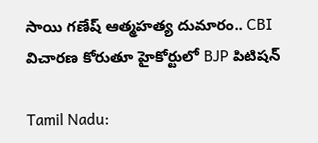సాయి గణేష్ ఆత్మహత్య దుమారం.. CBI విచారణ కోరుతూ హైకోర్టులో BJP పిటిషన్

Tamil Nadu: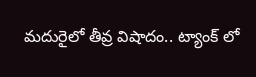మదురైలో తీవ్ర విషాదం.. ట్యాంక్ లో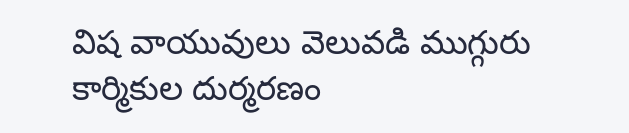విష వాయువులు వెలువడి ముగ్గురు కార్మికుల దుర్మరణం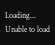Loading...
Unable to load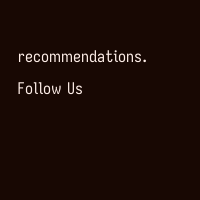recommendations.
Follow Us